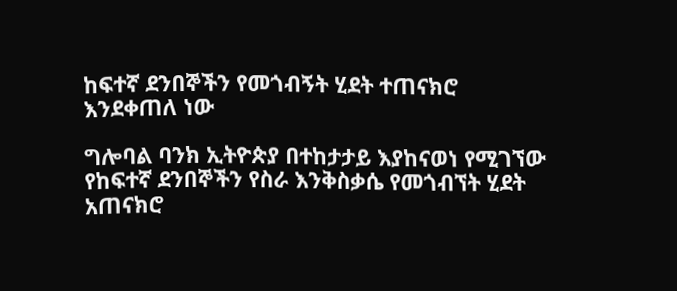ከፍተኛ ደንበኞችን የመጎብኝት ሂደት ተጠናክሮ እንደቀጠለ ነው

ግሎባል ባንክ ኢትዮጵያ በተከታታይ እያከናወነ የሚገኘው የከፍተኛ ደንበኞችን የስራ እንቅስቃሴ የመጎብኘት ሂደት አጠናክሮ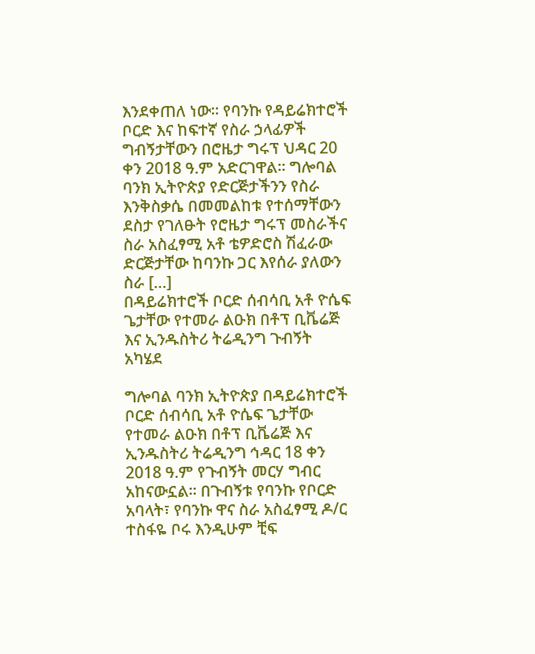እንደቀጠለ ነው። የባንኩ የዳይሬክተሮች ቦርድ እና ከፍተኛ የስራ ኃላፊዎች ግብኝታቸውን በሮዜታ ግሩፕ ህዳር 20 ቀን 2018 ዓ.ም አድርገዋል። ግሎባል ባንክ ኢትዮጵያ የድርጅታችንን የስራ እንቅስቃሴ በመመልከቱ የተሰማቸውን ደስታ የገለፁት የሮዜታ ግሩፕ መስራችና ስራ አስፈፃሚ አቶ ቴዎድሮስ ሽፈራው ድርጅታቸው ከባንኩ ጋር እየሰራ ያለውን ስራ […]
በዳይሬክተሮች ቦርድ ሰብሳቢ አቶ ዮሴፍ ጌታቸው የተመራ ልዑክ በቶፕ ቢቬሬጅ እና ኢንዱስትሪ ትሬዲንግ ጉብኝት አካሄደ

ግሎባል ባንክ ኢትዮጵያ በዳይሬክተሮች ቦርድ ሰብሳቢ አቶ ዮሴፍ ጌታቸው የተመራ ልዑክ በቶፕ ቢቬሬጅ እና ኢንዱስትሪ ትሬዲንግ ኅዳር 18 ቀን 2018 ዓ.ም የጉብኝት መርሃ ግብር አከናውኗል፡፡ በጉብኝቱ የባንኩ የቦርድ አባላት፣ የባንኩ ዋና ስራ አስፈፃሚ ዶ/ር ተስፋዬ ቦሩ እንዲሁም ቺፍ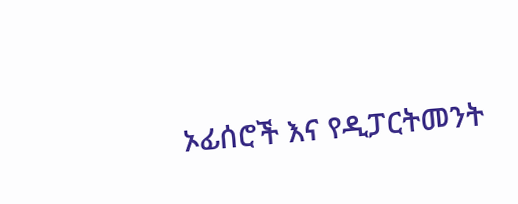ኦፊሰሮች እና የዲፓርትመንት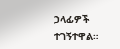ኃላፊዎች ተገኝተዋል።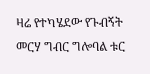ዛሬ የተካሄደው የጉብኝት መርሃ ግብር ግሎባል ቱር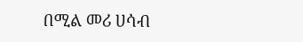በሚል መሪ ሀሳብ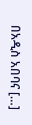በአዲስ አበባና […]